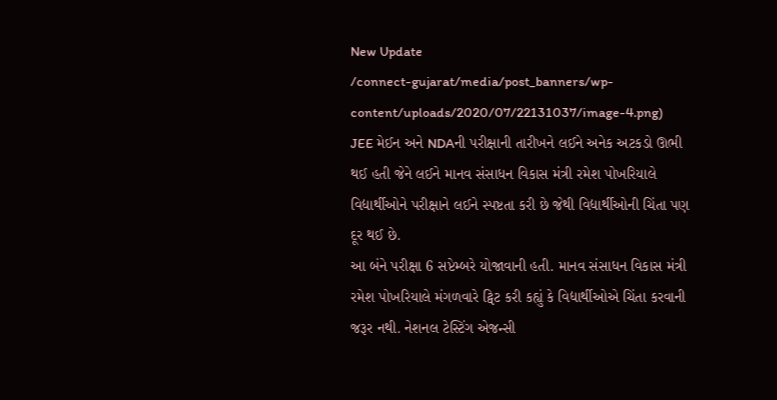New Update
/connect-gujarat/media/post_banners/wp-content/uploads/2020/07/22131037/image-4.png)
JEE મેઈન અને NDAની પરીક્ષાની તારીખને લઈને અનેક અટકડો ઊભી થઈ હતી જેને લઈને માનવ સંસાધન વિકાસ મંત્રી રમેશ પોખરિયાલે વિદ્યાર્થીઓને પરીક્ષાને લઈને સ્પષ્ટતા કરી છે જેથી વિદ્યાર્થીઓની ચિંતા પણ દૂર થઈ છે.
આ બંને પરીક્ષા 6 સપ્ટેમ્બરે યોજાવાની હતી. માનવ સંસાધન વિકાસ મંત્રી રમેશ પોખરિયાલે મંગળવારે ટ્વિટ કરી કહ્યું કે વિદ્યાર્થીઓએ ચિંતા કરવાની જરૂર નથી. નેશનલ ટેસ્ટિંગ એજન્સી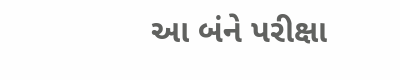આ બંને પરીક્ષા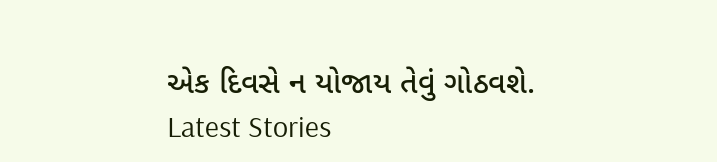એક દિવસે ન યોજાય તેવું ગોઠવશે.
Latest Stories